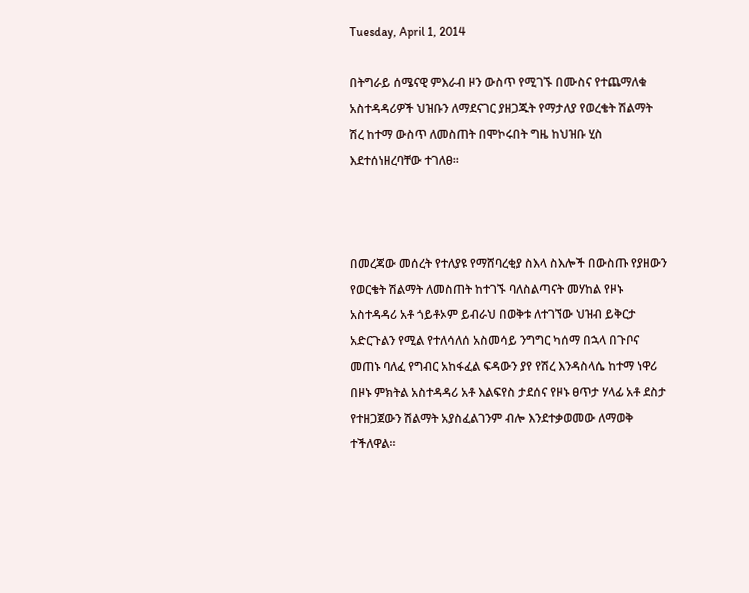Tuesday, April 1, 2014

በትግራይ ሰሜናዊ ምእራብ ዞን ውስጥ የሚገኙ በሙስና የተጨማለቁ አስተዳዳሪዎች ህዝቡን ለማደናገር ያዘጋጁት የማታለያ የወረቄት ሽልማት ሽረ ከተማ ውስጥ ለመስጠት በሞኮሩበት ግዜ ከህዝቡ ሂስ እደተሰነዘረባቸው ተገለፀ።



በመረጃው መሰረት የተለያዩ የማሸባረቂያ ስእላ ስእሎች በውስጡ የያዘውን የወርቄት ሽልማት ለመስጠት ከተገኙ ባለስልጣናት መሃከል የዞኑ አስተዳዳሪ አቶ ጎይቶኦም ይብራህ በወቅቱ ለተገኘው ህዝብ ይቅርታ አድርጉልን የሚል የተለሳለሰ አስመሳይ ንግግር ካሰማ በኋላ በጉቦና መጠኑ ባለፈ የግብር አከፋፈል ፍዳውን ያየ የሽረ እንዳስላሴ ከተማ ነዋሪ በዞኑ ምክትል አስተዳዳሪ አቶ እልፍየስ ታደሰና የዞኑ ፀጥታ ሃላፊ አቶ ደስታ የተዘጋጀውን ሽልማት አያስፈልገንም ብሎ እንደተቃወመው ለማወቅ ተችለዋል።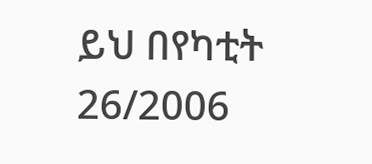ይህ በየካቲት 26/2006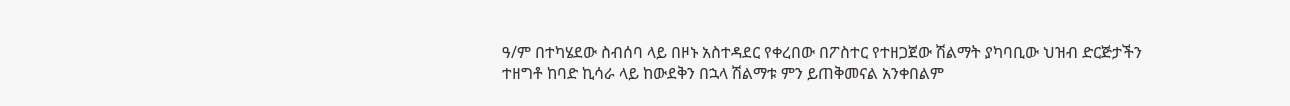ዓ/ም በተካሄደው ስብሰባ ላይ በዞኑ አስተዳደር የቀረበው በፖስተር የተዘጋጀው ሽልማት ያካባቢው ህዝብ ድርጅታችን ተዘግቶ ከባድ ኪሳራ ላይ ከውደቅን በኋላ ሽልማቱ ምን ይጠቅመናል አንቀበልም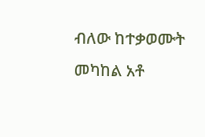ብለው ከተቃወሙት መካከል አቶ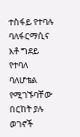ተስፋይ የተባሉ  ባለፋርማሲና እቶ ግደይ የተባለ ባለሆቴል የሚገኙባቸው በርከት ያሉ ወገኖች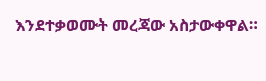እንደተቃወሙት መረጃው አስታውቀዋል።